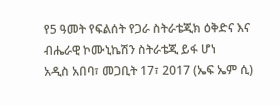የ5 ዓመት የፍልሰት የጋራ ስትራቴጂክ ዕቅድና እና ብሔራዊ ኮሙኒኬሽን ስትራቴጂ ይፋ ሆነ
አዲስ አበባ፣ መጋቢት 17፣ 2017 (ኤፍ ኤም ሲ)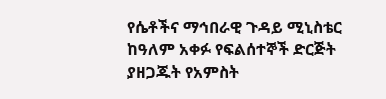የሴቶችና ማኅበራዊ ጉዳይ ሚኒስቴር ከዓለም አቀፉ የፍልሰተኞች ድርጅት ያዘጋጁት የአምስት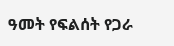ዓመት የፍልሰት የጋራ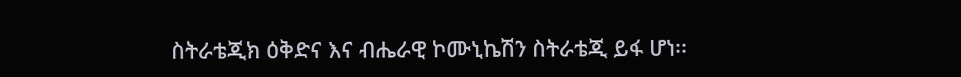ስትራቴጂክ ዕቅድና እና ብሔራዊ ኮሙኒኬሽን ስትራቴጂ ይፋ ሆነ፡፡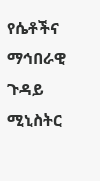የሴቶችና ማኅበራዊ ጉዳይ ሚኒስትር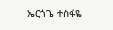ኤርጎጌ ተስፋዬ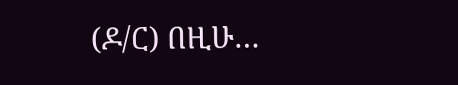(ዶ/ር) በዚሁ…